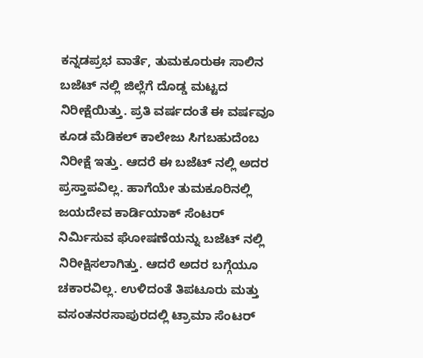ಕನ್ನಡಪ್ರಭ ವಾರ್ತೆ, ತುಮಕೂರುಈ ಸಾಲಿನ ಬಜೆಟ್ ನಲ್ಲಿ ಜಿಲ್ಲೆಗೆ ದೊಡ್ಡ ಮಟ್ಟದ ನಿರೀಕ್ಷೆಯಿತ್ತು. ಪ್ರತಿ ವರ್ಷದಂತೆ ಈ ವರ್ಷವೂ ಕೂಡ ಮೆಡಿಕಲ್ ಕಾಲೇಜು ಸಿಗಬಹುದೆಂಬ ನಿರೀಕ್ಷೆ ಇತ್ತು. ಆದರೆ ಈ ಬಜೆಟ್ ನಲ್ಲಿ ಅದರ ಪ್ರಸ್ತಾಪವಿಲ್ಲ. ಹಾಗೆಯೇ ತುಮಕೂರಿನಲ್ಲಿ ಜಯದೇವ ಕಾರ್ಡಿಯಾಕ್ ಸೆಂಟರ್ ನಿರ್ಮಿಸುವ ಘೋಷಣೆಯನ್ನು ಬಜೆಟ್ ನಲ್ಲಿ ನಿರೀಕ್ಷಿಸಲಾಗಿತ್ತು. ಆದರೆ ಅದರ ಬಗ್ಗೆಯೂ ಚಕಾರವಿಲ್ಲ. ಉಳಿದಂತೆ ತಿಪಟೂರು ಮತ್ತು ವಸಂತನರಸಾಪುರದಲ್ಲಿ ಟ್ರಾಮಾ ಸೆಂಟರ್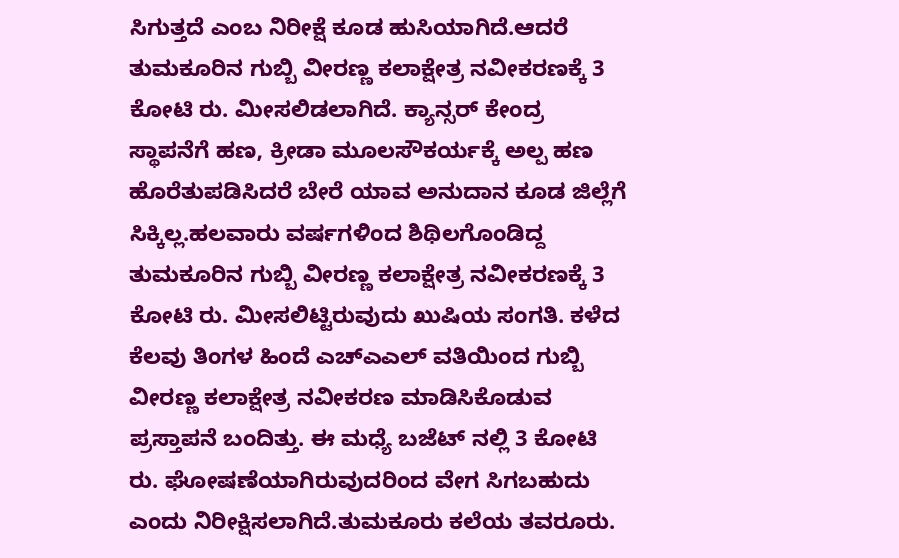ಸಿಗುತ್ತದೆ ಎಂಬ ನಿರೀಕ್ಷೆ ಕೂಡ ಹುಸಿಯಾಗಿದೆ.ಆದರೆ ತುಮಕೂರಿನ ಗುಬ್ಬಿ ವೀರಣ್ಣ ಕಲಾಕ್ಷೇತ್ರ ನವೀಕರಣಕ್ಕೆ 3 ಕೋಟಿ ರು. ಮೀಸಲಿಡಲಾಗಿದೆ. ಕ್ಯಾನ್ಸರ್ ಕೇಂದ್ರ ಸ್ಥಾಪನೆಗೆ ಹಣ, ಕ್ರೀಡಾ ಮೂಲಸೌಕರ್ಯಕ್ಕೆ ಅಲ್ಪ ಹಣ ಹೊರೆತುಪಡಿಸಿದರೆ ಬೇರೆ ಯಾವ ಅನುದಾನ ಕೂಡ ಜಿಲ್ಲೆಗೆ ಸಿಕ್ಕಿಲ್ಲ.ಹಲವಾರು ವರ್ಷಗಳಿಂದ ಶಿಥಿಲಗೊಂಡಿದ್ದ ತುಮಕೂರಿನ ಗುಬ್ಬಿ ವೀರಣ್ಣ ಕಲಾಕ್ಷೇತ್ರ ನವೀಕರಣಕ್ಕೆ 3 ಕೋಟಿ ರು. ಮೀಸಲಿಟ್ಟಿರುವುದು ಖುಷಿಯ ಸಂಗತಿ. ಕಳೆದ ಕೆಲವು ತಿಂಗಳ ಹಿಂದೆ ಎಚ್ಎಎಲ್ ವತಿಯಿಂದ ಗುಬ್ಬಿ ವೀರಣ್ಣ ಕಲಾಕ್ಷೇತ್ರ ನವೀಕರಣ ಮಾಡಿಸಿಕೊಡುವ ಪ್ರಸ್ತಾಪನೆ ಬಂದಿತ್ತು. ಈ ಮಧ್ಯೆ ಬಜೆಟ್ ನಲ್ಲಿ 3 ಕೋಟಿ ರು. ಘೋಷಣೆಯಾಗಿರುವುದರಿಂದ ವೇಗ ಸಿಗಬಹುದು ಎಂದು ನಿರೀಕ್ಷಿಸಲಾಗಿದೆ.ತುಮಕೂರು ಕಲೆಯ ತವರೂರು.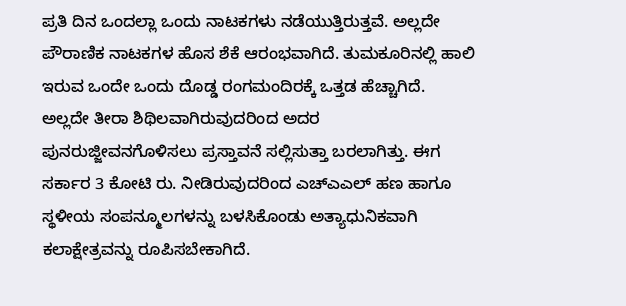ಪ್ರತಿ ದಿನ ಒಂದಲ್ಲಾ ಒಂದು ನಾಟಕಗಳು ನಡೆಯುತ್ತಿರುತ್ತವೆ. ಅಲ್ಲದೇ ಪೌರಾಣಿಕ ನಾಟಕಗಳ ಹೊಸ ಶೆಕೆ ಆರಂಭವಾಗಿದೆ. ತುಮಕೂರಿನಲ್ಲಿ ಹಾಲಿ ಇರುವ ಒಂದೇ ಒಂದು ದೊಡ್ಡ ರಂಗಮಂದಿರಕ್ಕೆ ಒತ್ತಡ ಹೆಚ್ಚಾಗಿದೆ. ಅಲ್ಲದೇ ತೀರಾ ಶಿಥಿಲವಾಗಿರುವುದರಿಂದ ಅದರ ಪುನರುಜ್ಜೀವನಗೊಳಿಸಲು ಪ್ರಸ್ತಾವನೆ ಸಲ್ಲಿಸುತ್ತಾ ಬರಲಾಗಿತ್ತು. ಈಗ ಸರ್ಕಾರ 3 ಕೋಟಿ ರು. ನೀಡಿರುವುದರಿಂದ ಎಚ್ಎಎಲ್ ಹಣ ಹಾಗೂ ಸ್ಥಳೀಯ ಸಂಪನ್ಮೂಲಗಳನ್ನು ಬಳಸಿಕೊಂಡು ಅತ್ಯಾಧುನಿಕವಾಗಿ ಕಲಾಕ್ಷೇತ್ರವನ್ನು ರೂಪಿಸಬೇಕಾಗಿದೆ.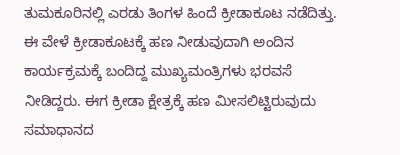ತುಮಕೂರಿನಲ್ಲಿ ಎರಡು ತಿಂಗಳ ಹಿಂದೆ ಕ್ರೀಡಾಕೂಟ ನಡೆದಿತ್ತು. ಈ ವೇಳೆ ಕ್ರೀಡಾಕೂಟಕ್ಕೆ ಹಣ ನೀಡುವುದಾಗಿ ಅಂದಿನ ಕಾರ್ಯಕ್ರಮಕ್ಕೆ ಬಂದಿದ್ದ ಮುಖ್ಯಮಂತ್ರಿಗಳು ಭರವಸೆ ನೀಡಿದ್ದರು. ಈಗ ಕ್ರೀಡಾ ಕ್ಷೇತ್ರಕ್ಕೆ ಹಣ ಮೀಸಲಿಟ್ಟಿರುವುದು ಸಮಾಧಾನದ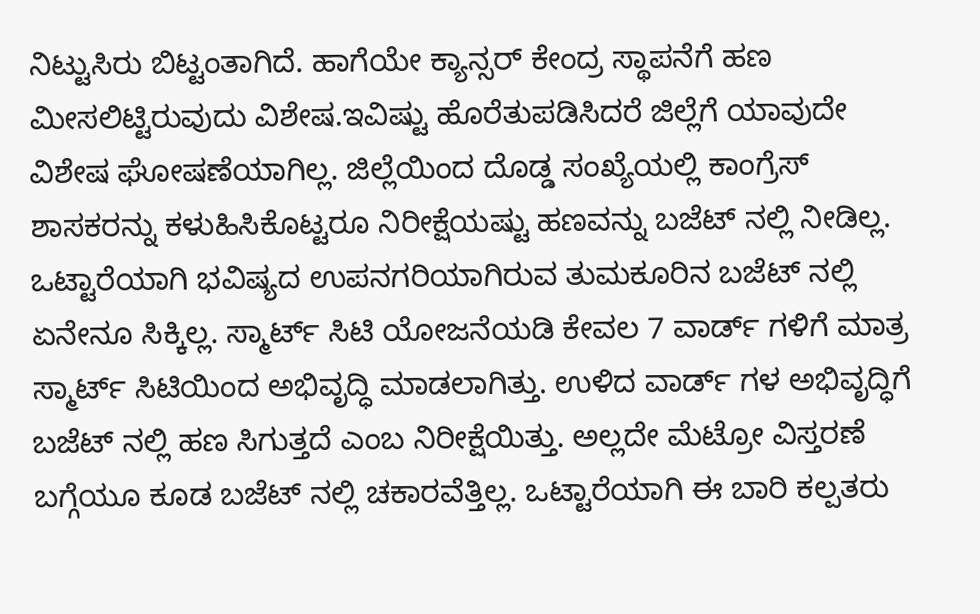ನಿಟ್ಟುಸಿರು ಬಿಟ್ಟಂತಾಗಿದೆ. ಹಾಗೆಯೇ ಕ್ಯಾನ್ಸರ್ ಕೇಂದ್ರ ಸ್ಥಾಪನೆಗೆ ಹಣ ಮೀಸಲಿಟ್ಟಿರುವುದು ವಿಶೇಷ.ಇವಿಷ್ಟು ಹೊರೆತುಪಡಿಸಿದರೆ ಜಿಲ್ಲೆಗೆ ಯಾವುದೇ ವಿಶೇಷ ಘೋಷಣೆಯಾಗಿಲ್ಲ. ಜಿಲ್ಲೆಯಿಂದ ದೊಡ್ಡ ಸಂಖ್ಯೆಯಲ್ಲಿ ಕಾಂಗ್ರೆಸ್ ಶಾಸಕರನ್ನು ಕಳುಹಿಸಿಕೊಟ್ಟರೂ ನಿರೀಕ್ಷೆಯಷ್ಟು ಹಣವನ್ನು ಬಜೆಟ್ ನಲ್ಲಿ ನೀಡಿಲ್ಲ. ಒಟ್ಟಾರೆಯಾಗಿ ಭವಿಷ್ಯದ ಉಪನಗರಿಯಾಗಿರುವ ತುಮಕೂರಿನ ಬಜೆಟ್ ನಲ್ಲಿ ಏನೇನೂ ಸಿಕ್ಕಿಲ್ಲ. ಸ್ಮಾರ್ಟ್ ಸಿಟಿ ಯೋಜನೆಯಡಿ ಕೇವಲ 7 ವಾರ್ಡ್ ಗಳಿಗೆ ಮಾತ್ರ ಸ್ಮಾರ್ಟ್ ಸಿಟಿಯಿಂದ ಅಭಿವೃದ್ಧಿ ಮಾಡಲಾಗಿತ್ತು. ಉಳಿದ ವಾರ್ಡ್ ಗಳ ಅಭಿವೃದ್ಧಿಗೆ ಬಜೆಟ್ ನಲ್ಲಿ ಹಣ ಸಿಗುತ್ತದೆ ಎಂಬ ನಿರೀಕ್ಷೆಯಿತ್ತು. ಅಲ್ಲದೇ ಮೆಟ್ರೋ ವಿಸ್ತರಣೆ ಬಗ್ಗೆಯೂ ಕೂಡ ಬಜೆಟ್ ನಲ್ಲಿ ಚಕಾರವೆತ್ತಿಲ್ಲ. ಒಟ್ಟಾರೆಯಾಗಿ ಈ ಬಾರಿ ಕಲ್ಪತರು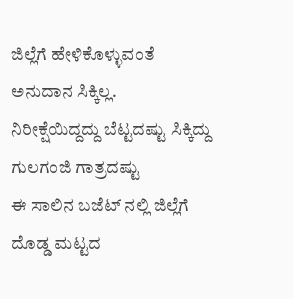ಜಿಲ್ಲೆಗೆ ಹೇಳಿಕೊಳ್ಳುವಂತೆ ಅನುದಾನ ಸಿಕ್ಕಿಲ್ಲ.
ನಿರೀಕ್ಷೆಯಿದ್ದದ್ದು ಬೆಟ್ಟದಷ್ಟು ಸಿಕ್ಕಿದ್ದು ಗುಲಗಂಜಿ ಗಾತ್ರದಷ್ಟು
ಈ ಸಾಲಿನ ಬಜೆಟ್ ನಲ್ಲಿ ಜಿಲ್ಲೆಗೆ ದೊಡ್ಡ ಮಟ್ಟದ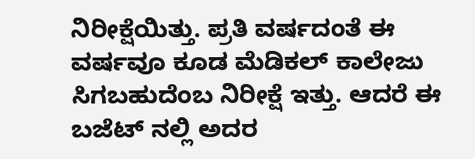ನಿರೀಕ್ಷೆಯಿತ್ತು. ಪ್ರತಿ ವರ್ಷದಂತೆ ಈ ವರ್ಷವೂ ಕೂಡ ಮೆಡಿಕಲ್ ಕಾಲೇಜು ಸಿಗಬಹುದೆಂಬ ನಿರೀಕ್ಷೆ ಇತ್ತು. ಆದರೆ ಈ ಬಜೆಟ್ ನಲ್ಲಿ ಅದರ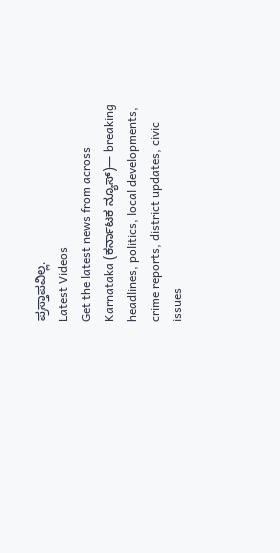ಪ್ರಸ್ತಾಪವಿಲ್ಲ.
Latest Videos
Get the latest news from across Karnataka (ಕರ್ನಾಟಕ ನ್ಯೂಸ್)— breaking headlines, politics, local developments, crime reports, district updates, civic issues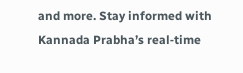and more. Stay informed with Kannada Prabha’s real‑time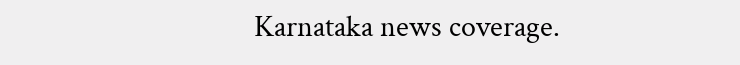Karnataka news coverage.